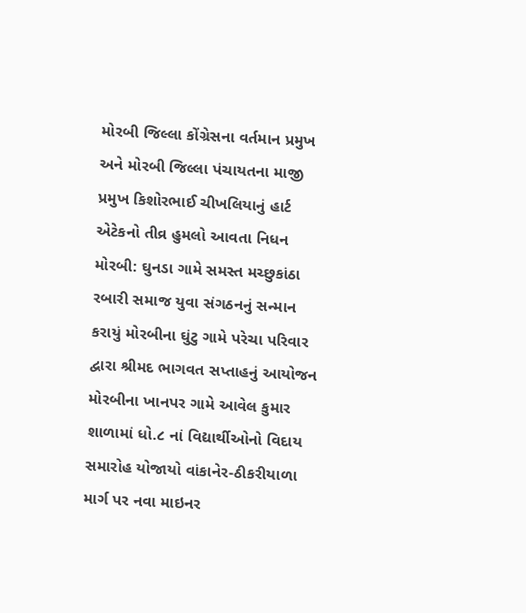મોરબી જિલ્લા કોંગ્રેસના વર્તમાન પ્રમુખ અને મોરબી જિલ્લા પંચાયતના માજી પ્રમુખ કિશોરભાઈ ચીખલિયાનું હાર્ટ એટેકનો તીવ્ર હુમલો આવતા નિધન મોરબી: ઘુનડા ગામે સમસ્ત મચ્છુકાંઠા રબારી સમાજ યુવા સંગઠનનું સન્માન કરાયું મોરબીના ઘુંટુ ગામે પરેચા પરિવાર દ્વારા શ્રીમદ ભાગવત સપ્તાહનું આયોજન મોરબીના ખાનપર ગામે આવેલ કુમાર શાળામાં ધો.૮ નાં વિદ્યાર્થીઓનો વિદાય સમારોહ યોજાયો વાંકાનેર-ઠીકરીયાળા માર્ગ પર નવા માઇનર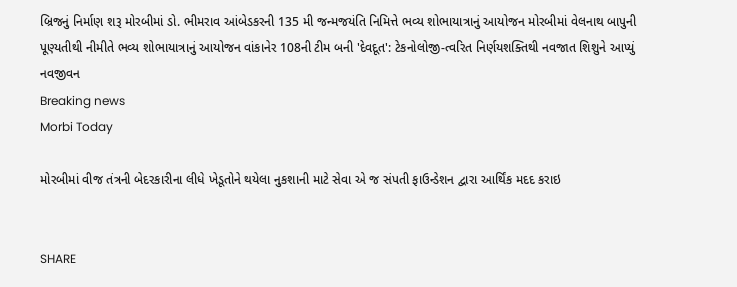બ્રિજનું નિર્માણ શરૂ મોરબીમાં ડો. ભીમરાવ આંબેડકરની 135 મી જન્મજયંતિ નિમિત્તે ભવ્ય શોભાયાત્રાનું આયોજન મોરબીમાં વેલનાથ બાપુની પૂણ્યતીથી નીમીતે ભવ્ય શોભાયાત્રાનું આયોજન વાંકાનેર 108ની ટીમ બની 'દેવદૂત': ટેકનોલોજી-ત્વરિત નિર્ણયશક્તિથી નવજાત શિશુને આપ્યું નવજીવન
Breaking news
Morbi Today

મોરબીમાં વીજ તંત્રની બેદરકારીના લીધે ખેડૂતોને થયેલા નુકશાની માટે સેવા એ જ સંપતી ફાઉન્ડેશન દ્વારા આર્થિંક મદદ કરાઇ


SHARE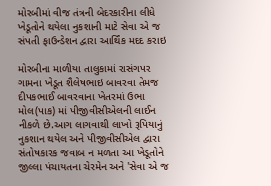મોરબીમાં વીજ તંત્રની બેદરકારીના લીધે ખેડૂતોને થયેલા નુકશાની માટે સેવા એ જ સંપતી ફાઉન્ડેશન દ્વારા આર્થિંક મદદ કરાઇ

મોરબીના માળીયા તાલુકામાં રાસંગપર ગામના ખેડૂત શૈલેષભાઇ બાવરવા તેમજ દીપકભાઈ બાવરવાના ખેતરમાં ઉભા મોલ(પાક) માં પીજીવીસીએલની લાઈન નીકળે છે.આગ લાગવાથી લાખો રૂપિયાનું નુકશાન થયેલ અને પીજીવીસીએલ દ્વારા સંતોષકારક જવાબ ન મળતા આ ખેડૂતોને જીલ્લા પંચાયતના ચેરમેન અને 'સેવા એ જ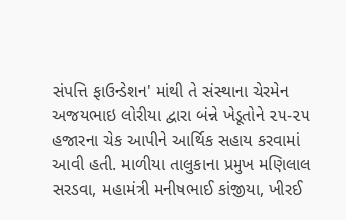સંપત્તિ ફાઉન્ડેશન' માંથી તે સંસ્થાના ચેરમેન અજયભાઇ લોરીયા દ્વારા બંન્ને ખેડૂતોને ૨૫-૨૫ હજારના ચેક આપીને આર્થિક સહાય કરવામાં આવી હતી. માળીયા તાલુકાના પ્રમુખ મણિલાલ સરડવા, મહામંત્રી મનીષભાઈ કાંજીયા, ખીરઈ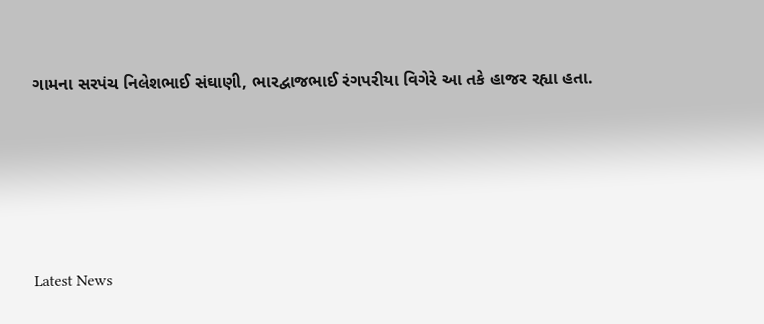ગામના સરપંચ નિલેશભાઈ સંઘાણી, ભારદ્વાજભાઈ રંગપરીયા વિગેરે આ તકે હાજર રહ્યા હતા.






Latest News